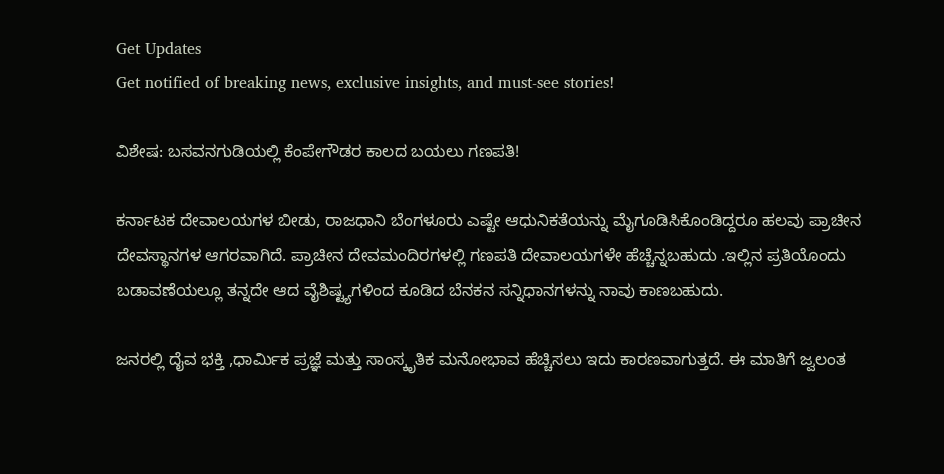Get Updates
Get notified of breaking news, exclusive insights, and must-see stories!

ವಿಶೇಷ: ಬಸವನಗುಡಿಯಲ್ಲಿ ಕೆಂಪೇಗೌಡರ ಕಾಲದ ಬಯಲು ಗಣಪತಿ!

ಕರ್ನಾಟಕ ದೇವಾಲಯಗಳ ಬೀಡು, ರಾಜಧಾನಿ ಬೆಂಗಳೂರು ಎಷ್ಟೇ ಆಧುನಿಕತೆಯನ್ನು ಮೈಗೂಡಿಸಿಕೊಂಡಿದ್ದರೂ ಹಲವು ಪ್ರಾಚೀನ ದೇವಸ್ಥಾನಗಳ ಆಗರವಾಗಿದೆ. ಪ್ರಾಚೀನ ದೇವಮಂದಿರಗಳಲ್ಲಿ ಗಣಪತಿ ದೇವಾಲಯಗಳೇ ಹೆಚ್ಚೆನ್ನಬಹುದು .ಇಲ್ಲಿನ ಪ್ರತಿಯೊಂದು ಬಡಾವಣೆಯಲ್ಲೂ ತನ್ನದೇ ಆದ ವೈಶಿಷ್ಟ್ಯಗಳಿಂದ ಕೂಡಿದ ಬೆನಕನ ಸನ್ನಿಧಾನಗಳನ್ನು ನಾವು ಕಾಣಬಹುದು.

ಜನರಲ್ಲಿ ದೈವ ಭಕ್ತಿ ,ಧಾರ್ಮಿಕ ಪ್ರಜ್ಞೆ ಮತ್ತು ಸಾಂಸ್ಕೃತಿಕ ಮನೋಭಾವ ಹೆಚ್ಚಿಸಲು ಇದು ಕಾರಣವಾಗುತ್ತದೆ. ಈ ಮಾತಿಗೆ ಜ್ವಲಂತ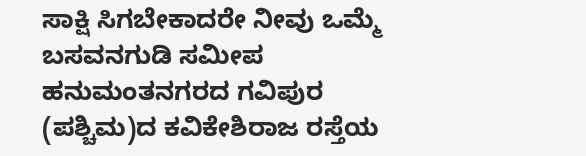ಸಾಕ್ಷಿ ಸಿಗಬೇಕಾದರೇ ನೀವು ಒಮ್ಮೆ ಬಸವನಗುಡಿ ಸಮೀಪ ಹನುಮಂತನಗರದ ಗವಿಪುರ (ಪಶ್ಚಿಮ)ದ ಕವಿಕೇಶಿರಾಜ ರಸ್ತೆಯ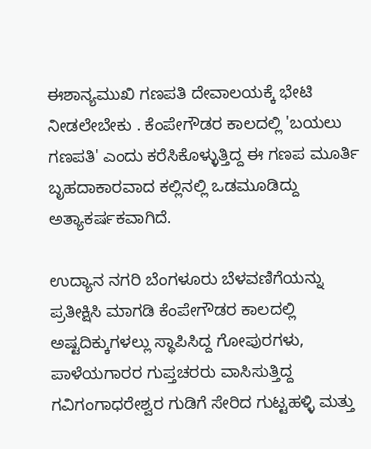ಈಶಾನ್ಯಮುಖಿ ಗಣಪತಿ ದೇವಾಲಯಕ್ಕೆ ಭೇಟಿ ನೀಡಲೇಬೇಕು . ಕೆಂಪೇಗೌಡರ ಕಾಲದಲ್ಲಿ 'ಬಯಲು ಗಣಪತಿ' ಎಂದು ಕರೆಸಿಕೊಳ್ಳುತ್ತಿದ್ದ ಈ ಗಣಪ ಮೂರ್ತಿ ಬೃಹದಾಕಾರವಾದ ಕಲ್ಲಿನಲ್ಲಿ ಒಡಮೂಡಿದ್ದು ಅತ್ಯಾಕರ್ಷಕವಾಗಿದೆ.

ಉದ್ಯಾನ ನಗರಿ ಬೆಂಗಳೂರು ಬೆಳವಣಿಗೆಯನ್ನು ಪ್ರತೀಕ್ಷಿಸಿ ಮಾಗಡಿ ಕೆಂಪೇಗೌಡರ ಕಾಲದಲ್ಲಿ ಅಷ್ಟದಿಕ್ಕುಗಳಲ್ಲು ಸ್ಥಾಪಿಸಿದ್ದ ಗೋಪುರಗಳು, ಪಾಳೆಯಗಾರರ ಗುಪ್ತಚರರು ವಾಸಿಸುತ್ತಿದ್ದ ಗವಿಗಂಗಾಧರೇಶ್ವರ ಗುಡಿಗೆ ಸೇರಿದ ಗುಟ್ಟಹಳ್ಳಿ ಮತ್ತು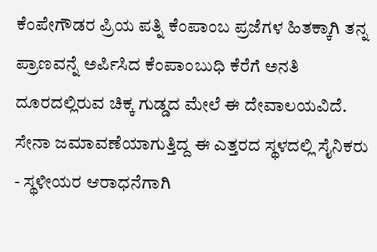ಕೆಂಪೇಗೌಡರ ಪ್ರಿಯ ಪತ್ನಿ ಕೆಂಪಾಂಬ ಪ್ರಜೆಗಳ ಹಿತಕ್ಕಾಗಿ ತನ್ನ ಪ್ರಾಣವನ್ನೆ ಅರ್ಪಿಸಿದ ಕೆಂಪಾಂಬುಧಿ ಕೆರೆಗೆ ಅನತಿ ದೂರದಲ್ಲಿರುವ ಚಿಕ್ಕ ಗುಡ್ಡದ ಮೇಲೆ ಈ ದೇವಾಲಯವಿದೆ. ಸೇನಾ ಜಮಾವಣೆಯಾಗುತ್ತಿದ್ದ ಈ ಎತ್ತರದ ಸ್ಥಳದಲ್ಲಿ ಸೈನಿಕರು - ಸ್ಥಳೀಯರ ಆರಾಧನೆಗಾಗಿ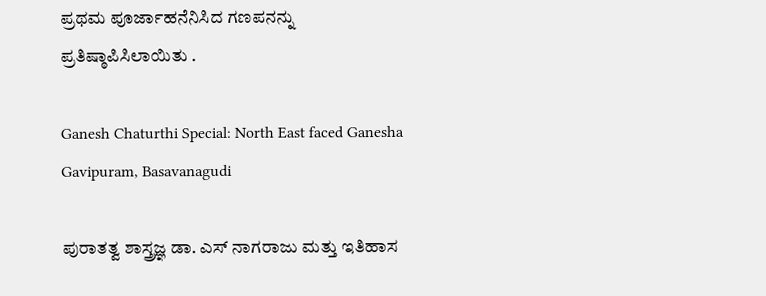ಪ್ರಥಮ ಪೂರ್ಜಾಹನೆನಿಸಿದ ಗಣಪನನ್ನು ಪ್ರತಿಷ್ಠಾಪಿಸಿಲಾಯಿತು .

Ganesh Chaturthi Special: North East faced Ganesha Gavipuram, Basavanagudi

ಪುರಾತತ್ವ ಶಾಸ್ತ್ರಜ್ಞ ಡಾ. ಎಸ್ ನಾಗರಾಜು ಮತ್ತು ಇತಿಹಾಸ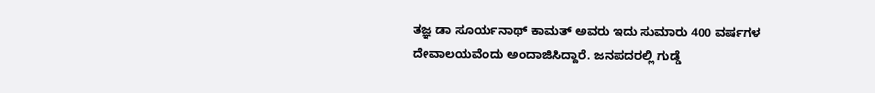ತಜ್ಞ ಡಾ ಸೂರ್ಯನಾಥ್ ಕಾಮತ್ ಅವರು ಇದು ಸುಮಾರು 400 ವರ್ಷಗಳ ದೇವಾಲಯವೆಂದು ಅಂದಾಜಿಸಿದ್ದಾರೆ. ಜನಪದರಲ್ಲಿ ಗುಡ್ಡೆ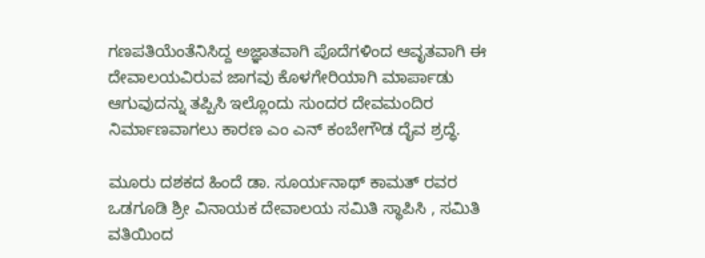ಗಣಪತಿಯೆಂತೆನಿಸಿದ್ದ ಅಜ್ಞಾತವಾಗಿ ಪೊದೆಗಳಿಂದ ಆವೃತವಾಗಿ ಈ ದೇವಾಲಯವಿರುವ ಜಾಗವು ಕೊಳಗೇರಿಯಾಗಿ ಮಾರ್ಪಾಡು ಆಗುವುದನ್ನು ತಪ್ಪಿಸಿ ಇಲ್ಲೊಂದು ಸುಂದರ ದೇವಮಂದಿರ ನಿರ್ಮಾಣವಾಗಲು ಕಾರಣ ಎಂ ಎನ್ ಕಂಬೇಗೌಡ ದೈವ ಶ್ರದ್ಧೆ.

ಮೂರು ದಶಕದ ಹಿಂದೆ ಡಾ. ಸೂರ್ಯನಾಥ್ ಕಾಮತ್ ರವರ ಒಡಗೂಡಿ ಶ್ರೀ ವಿನಾಯಕ ದೇವಾಲಯ ಸಮಿತಿ ಸ್ಥಾಪಿಸಿ , ಸಮಿತಿ ವತಿಯಿಂದ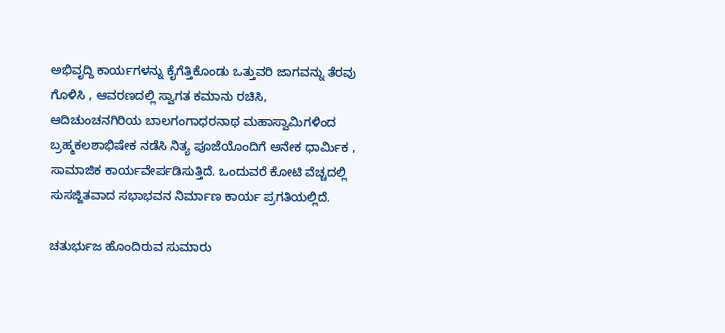ಅಭಿವೃದ್ದಿ ಕಾರ್ಯಗಳನ್ನು ಕೈಗೆತ್ತಿಕೊಂಡು ಒತ್ತುವರಿ ಜಾಗವನ್ನು ತೆರವು ಗೊಳಿಸಿ , ಆವರಣದಲ್ಲಿ ಸ್ವಾಗತ ಕಮಾನು ರಚಿಸಿ, ಆದಿಚುಂಚನಗಿರಿಯ ಬಾಲಗಂಗಾಧರನಾಥ ಮಹಾಸ್ವಾಮಿಗಳಿಂದ ಬ್ರಹ್ಮಕಲಶಾಭಿಷೇಕ ನಡೆಸಿ ನಿತ್ಯ ಪೂಜೆಯೊಂದಿಗೆ ಅನೇಕ ಧಾರ್ಮಿಕ , ಸಾಮಾಜಿಕ ಕಾರ್ಯವೇರ್ಪಡಿಸುತ್ತಿದೆ. ಒಂದುವರೆ ಕೋಟಿ ವೆಚ್ಚದಲ್ಲಿ ಸುಸಜ್ಜಿತವಾದ ಸಭಾಭವನ ನಿರ್ಮಾಣ ಕಾರ್ಯ ಪ್ರಗತಿಯಲ್ಲಿದೆ.

ಚತುರ್ಭುಜ ಹೊಂದಿರುವ ಸುಮಾರು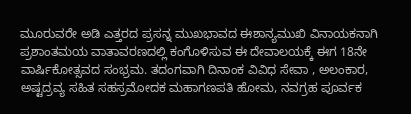ಮೂರುವರೇ ಅಡಿ ಎತ್ತರದ ಪ್ರಸನ್ನ ಮುಖಭಾವದ ಈಶಾನ್ಯಮುಖಿ ವಿನಾಯಕನಾಗಿ ಪ್ರಶಾಂತಮಯ ವಾತಾವರಣದಲ್ಲಿ ಕಂಗೊಳಿಸುವ ಈ ದೇವಾಲಯಕ್ಕೆ ಈಗ 18ನೇ ವಾರ್ಷಿಕೋತ್ಸವದ ಸಂಭ್ರಮ. ತದಂಗವಾಗಿ ದಿನಾಂಕ ವಿವಿಧ ಸೇವಾ , ಅಲಂಕಾರ, ಅಷ್ಟದ್ರವ್ಯ ಸಹಿತ ಸಹಸ್ರಮೋದಕ ಮಹಾಗಣಪತಿ ಹೋಮ, ನವಗ್ರಹ ಪೂರ್ವಕ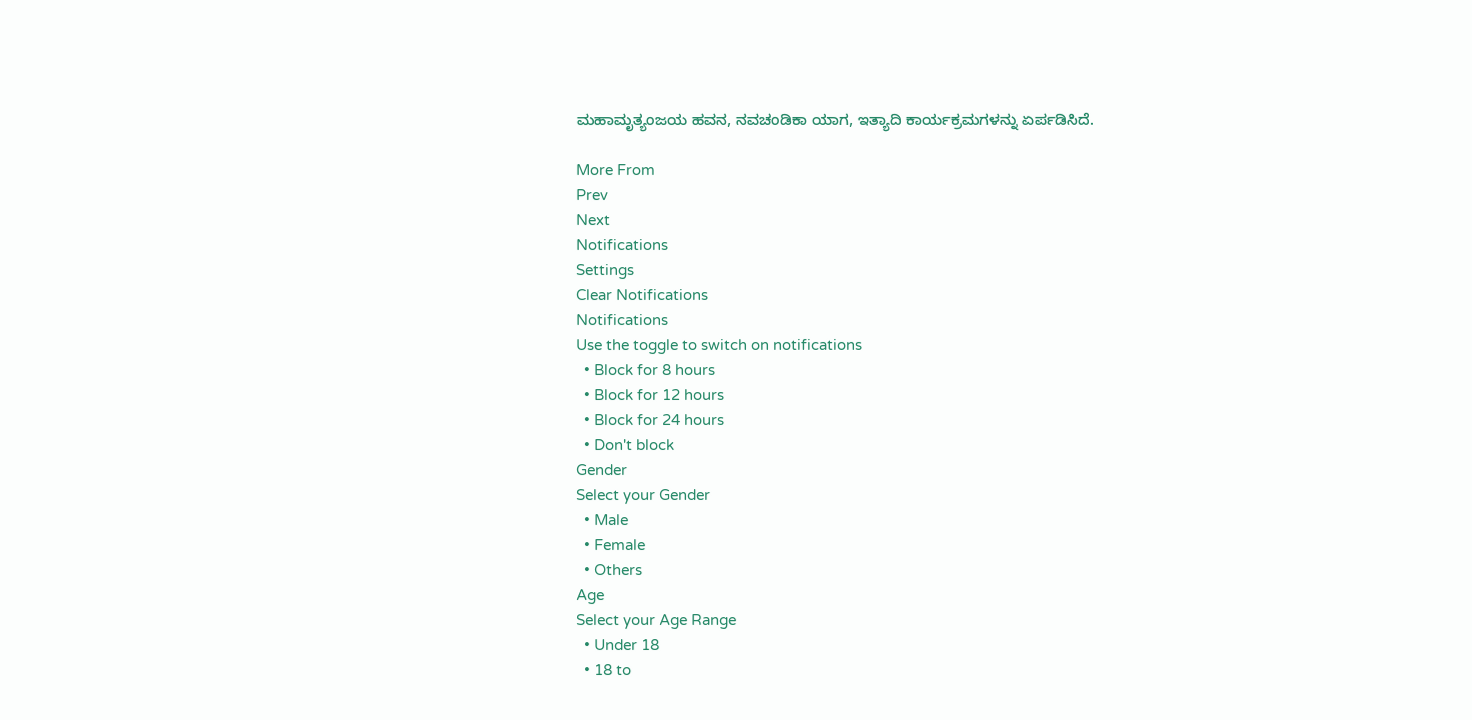ಮಹಾಮೃತ್ಯಂಜಯ ಹವನ, ನವಚಂಡಿಕಾ ಯಾಗ, ಇತ್ಯಾದಿ ಕಾರ್ಯಕ್ರಮಗಳನ್ನು ಏರ್ಪಡಿಸಿದೆ.

More From
Prev
Next
Notifications
Settings
Clear Notifications
Notifications
Use the toggle to switch on notifications
  • Block for 8 hours
  • Block for 12 hours
  • Block for 24 hours
  • Don't block
Gender
Select your Gender
  • Male
  • Female
  • Others
Age
Select your Age Range
  • Under 18
  • 18 to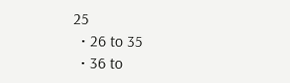25
  • 26 to 35
  • 36 to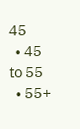45
  • 45 to 55
  • 55+